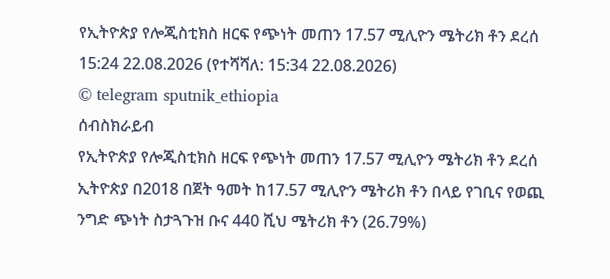የኢትዮጵያ የሎጂስቲክስ ዘርፍ የጭነት መጠን 17.57 ሚሊዮን ሜትሪክ ቶን ደረሰ
15:24 22.08.2026 (የተሻሻለ: 15:34 22.08.2026)
© telegram sputnik_ethiopia
ሰብስክራይብ
የኢትዮጵያ የሎጂስቲክስ ዘርፍ የጭነት መጠን 17.57 ሚሊዮን ሜትሪክ ቶን ደረሰ
ኢትዮጵያ በ2018 በጀት ዓመት ከ17.57 ሚሊዮን ሜትሪክ ቶን በላይ የገቢና የወጪ ንግድ ጭነት ስታጓጉዝ ቡና 440 ሺህ ሜትሪክ ቶን (26.79%)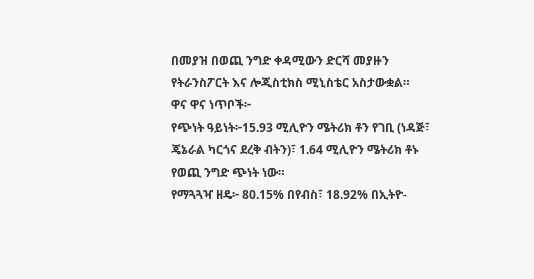በመያዝ በወጪ ንግድ ቀዳሚውን ድርሻ መያዙን የትራንስፖርት እና ሎጂስቲክስ ሚኒስቴር አስታውቋል።
ዋና ዋና ነጥቦች፦
የጭነት ዓይነት፦15.93 ሚሊዮን ሜትሪክ ቶን የገቢ (ነዳጅ፣ ጄኔራል ካርጎና ደረቅ ብትን)፣ 1.64 ሚሊዮን ሜትሪክ ቶኑ የወጪ ንግድ ጭነት ነው።
የማጓጓዣ ዘዴ፦ 80.15% በየብስ፣ 18.92% በኢትዮ-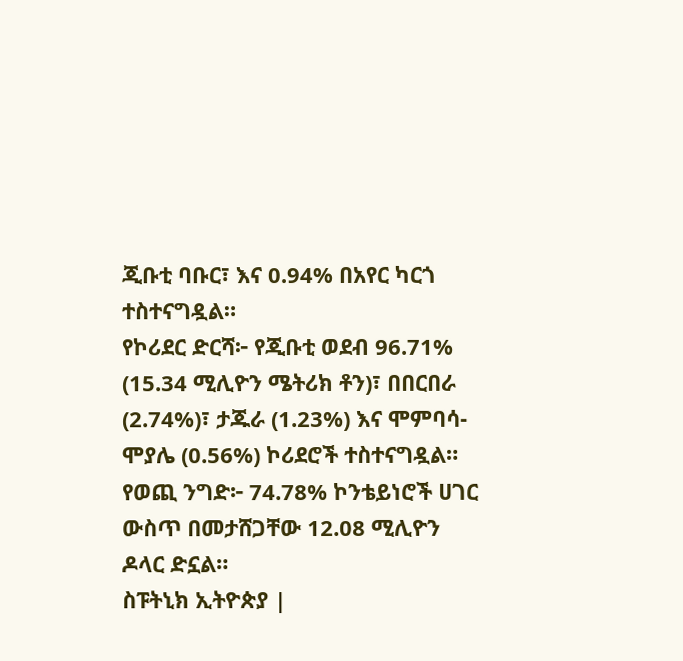ጂቡቲ ባቡር፣ እና 0.94% በአየር ካርጎ ተስተናግዷል።
የኮሪደር ድርሻ፦ የጂቡቲ ወደብ 96.71% (15.34 ሚሊዮን ሜትሪክ ቶን)፣ በበርበራ (2.74%)፣ ታጁራ (1.23%) እና ሞምባሳ-ሞያሌ (0.56%) ኮሪደሮች ተስተናግዷል።
የወጪ ንግድ፦ 74.78% ኮንቴይነሮች ሀገር ውስጥ በመታሸጋቸው 12.08 ሚሊዮን ዶላር ድኗል።
ስፑትኒክ ኢትዮጵያ |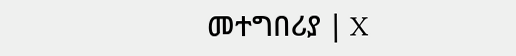መተግበሪያ | X